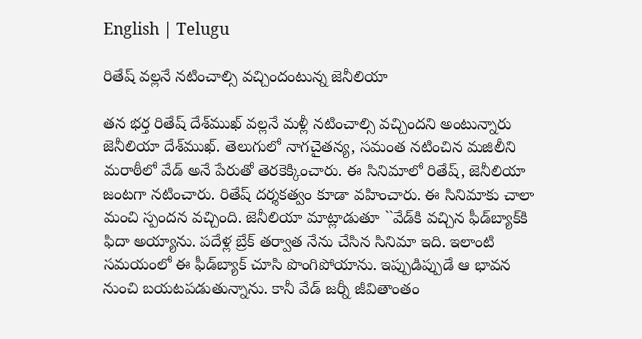English | Telugu

రితేష్ వ‌ల్ల‌నే న‌టించాల్సి వ‌చ్చిందంటున్న జెనీలియా

త‌న భ‌ర్త రితేష్ దేశ్‌ముఖ్ వ‌ల్ల‌నే మ‌ళ్లీ న‌టించాల్సి వ‌చ్చింద‌ని అంటున్నారు జెనీలియా దేశ్‌ముఖ్‌. తెలుగులో నాగ‌చైత‌న్య‌, స‌మంత న‌టించిన మ‌జిలీని మ‌రాఠీలో వేడ్ అనే పేరుతో తెర‌కెక్కించారు. ఈ సినిమాలో రితేష్‌, జెనీలియా జంటగా న‌టించారు. రితేష్ ద‌ర్శ‌క‌త్వం కూడా వ‌హించారు. ఈ సినిమాకు చాలా మంచి స్పంద‌న వచ్చింది. జెనీలియా మాట్లాడుతూ ``వేడ్‌కి వ‌చ్చిన ఫీడ్‌బ్యాక్‌కి ఫిదా అయ్యాను. ప‌దేళ్ల బ్రేక్ త‌ర్వాత‌ నేను చేసిన సినిమా ఇది. ఇలాంటి స‌మ‌యంలో ఈ ఫీడ్‌బ్యాక్ చూసి పొంగిపోయాను. ఇప్పుడిప్పుడే ఆ భావ‌న నుంచి బ‌య‌ట‌ప‌డుతున్నాను. కానీ వేడ్ జ‌ర్నీ జీవితాంతం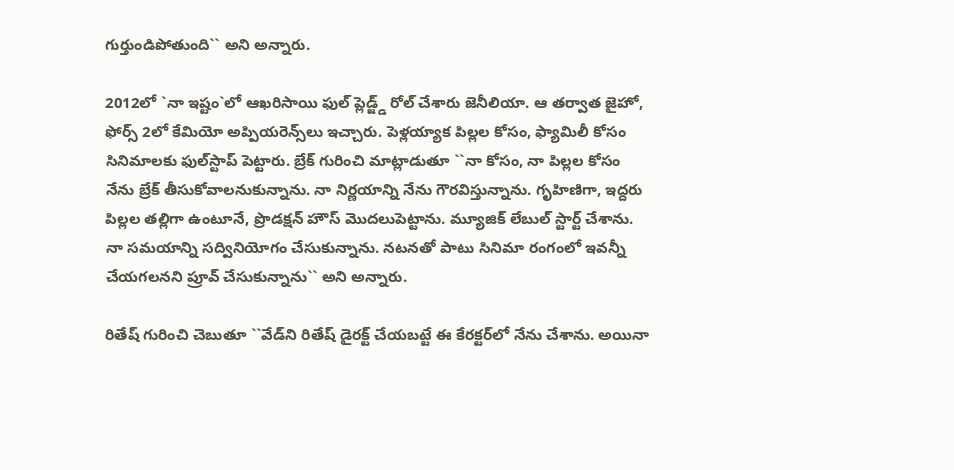గుర్తుండిపోతుంది`` అని అన్నారు.

2012లో `నా ఇష్టం`లో ఆఖ‌రిసాయి ఫుల్ ప్లెడ్జ్డ్ రోల్ చేశారు జెనీలియా. ఆ త‌ర్వాత జైహో, ఫోర్స్ 2లో కేమియో అప్పియ‌రెన్స్‌లు ఇచ్చారు. పెళ్ల‌య్యాక పిల్ల‌ల కోసం, ఫ్యామిలీ కోసం సినిమాల‌కు ఫుల్‌స్టాప్ పెట్టారు. బ్రేక్ గురించి మాట్లాడుతూ ``నా కోసం, నా పిల్ల‌ల కోసం నేను బ్రేక్ తీసుకోవాల‌నుకున్నాను. నా నిర్ణ‌యాన్ని నేను గౌర‌విస్తున్నాను. గృహిణిగా, ఇద్ద‌రు పిల్ల‌ల త‌ల్లిగా ఉంటూనే, ప్రొడ‌క్షన్ హౌస్ మొద‌లుపెట్టాను. మ్యూజిక్ లేబుల్ స్టార్ట్ చేశాను. నా స‌మ‌యాన్ని స‌ద్వినియోగం చేసుకున్నాను. న‌టన‌తో పాటు సినిమా రంగంలో ఇవ‌న్నీ చేయ‌గ‌ల‌న‌ని ప్రూవ్ చేసుకున్నాను`` అని అన్నారు.

రితేష్ గురించి చెబుతూ ``వేడ్‌ని రితేష్ డైరక్ట్ చేయ‌బ‌ట్టే ఈ కేర‌క్ట‌ర్‌లో నేను చేశాను. అయినా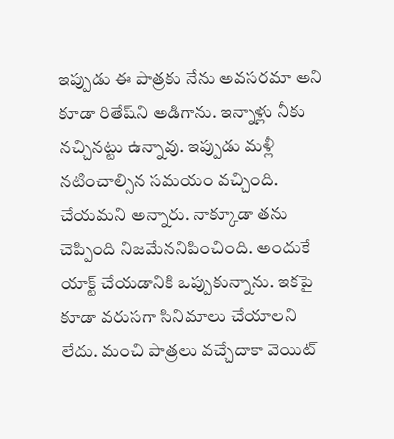ఇప్పుడు ఈ పాత్ర‌కు నేను అవ‌స‌ర‌మా అని కూడా రితేష్‌ని అడిగాను. ఇన్నాళ్లు నీకు న‌చ్చిన‌ట్టు ఉన్నావు. ఇప్పుడు మ‌ళ్లీ న‌టించాల్సిన స‌మ‌యం వ‌చ్చింది. చేయ‌మ‌ని అన్నారు. నాక్కూడా త‌ను చెప్పింది నిజ‌మేన‌నిపించింది. అందుకే యాక్ట్ చేయ‌డానికి ఒప్పుకున్నాను. ఇక‌పై కూడా వ‌రుస‌గా సినిమాలు చేయాల‌ని లేదు. మంచి పాత్ర‌లు వ‌చ్చేదాకా వెయిట్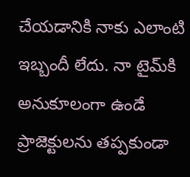చేయ‌డానికి నాకు ఎలాంటి ఇబ్బందీ లేదు. నా టైమ్‌కి అనుకూలంగా ఉండే ప్రాజెక్టుల‌ను త‌ప్ప‌కుండా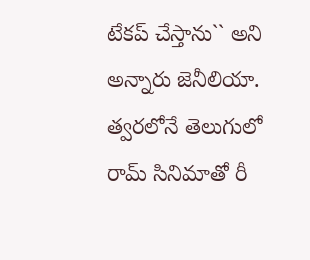టేకప్ చేస్తాను`` అని అన్నారు జెనీలియా. త్వ‌ర‌లోనే తెలుగులో రామ్ సినిమాతో రీ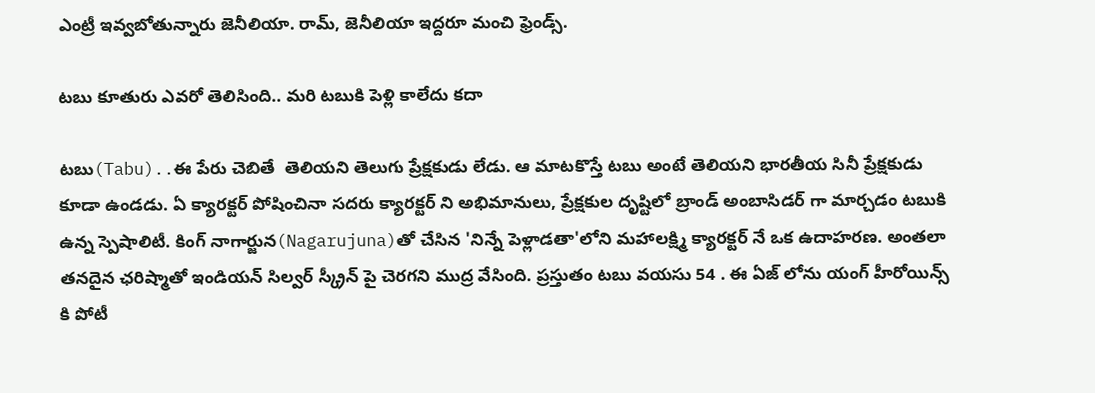ఎంట్రీ ఇవ్వ‌బోతున్నారు జెనీలియా. రామ్‌, జెనీలియా ఇద్ద‌రూ మంచి ఫ్రెండ్స్.

టబు కూతురు ఎవరో తెలిసింది.. మరి టబుకి పెళ్లి కాలేదు కదా

టబు(Tabu)..ఈ పేరు చెబితే  తెలియని తెలుగు ప్రేక్షకుడు లేడు. ఆ మాటకొస్తే టబు అంటే తెలియని భారతీయ సినీ ప్రేక్షకుడు కూడా ఉండడు. ఏ క్యారక్టర్ పోషించినా సదరు క్యారక్టర్ ని అభిమానులు, ప్రేక్షకుల దృష్టిలో బ్రాండ్ అంబాసిడర్ గా మార్చడం టబుకి ఉన్న స్పెషాలిటీ. కింగ్ నాగార్జున(Nagarujuna)తో చేసిన 'నిన్నే పెళ్లాడతా'లోని మహాలక్ష్మి క్యారక్టర్ నే ఒక ఉదాహరణ. అంతలా తనదైన ఛరిష్మాతో ఇండియన్ సిల్వర్ స్క్రీన్ పై చెరగని ముద్ర వేసింది. ప్రస్తుతం టబు వయసు 54 . ఈ ఏజ్ లోను యంగ్ హీరోయిన్స్ కి పోటీ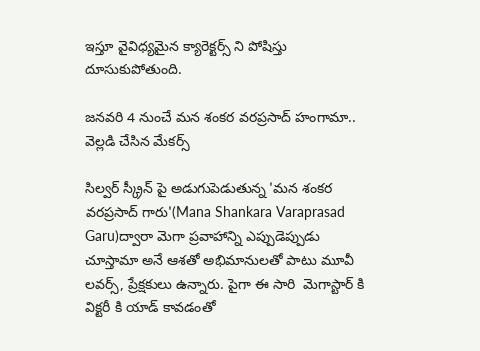ఇస్తూ వైవిధ్యమైన క్యారెక్టర్స్ ని పోషిస్తు దూసుకుపోతుంది.

జనవరి 4 నుంచే మన శంకర వరప్రసాద్ హంగామా.. వెల్లడి చేసిన మేకర్స్

సిల్వర్ స్క్రీన్ పై అడుగుపెడుతున్న 'మన శంకర వరప్రసాద్ గారు'(Mana Shankara Varaprasad Garu)ద్వారా మెగా ప్రవాహాన్ని ఎప్పుడెప్పుడు చూస్తామా అనే ఆశతో అభిమానులతో పాటు మూవీ లవర్స్, ప్రేక్షకులు ఉన్నారు. పైగా ఈ సారి  మెగాస్టార్ కి విక్టరీ కి యాడ్ కావడంతో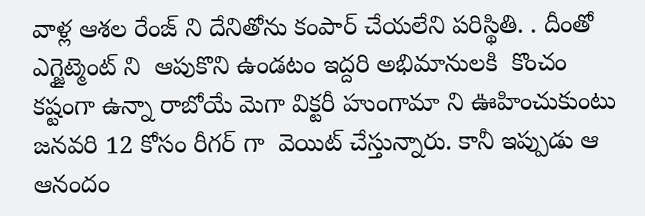వాళ్ల ఆశల రేంజ్ ని దేనితోను కంపార్ చేయలేని పరిస్థితి. . దీంతో ఎగ్జైట్మెంట్ ని  ఆపుకొని ఉండటం ఇద్దరి అభిమానులకి  కొంచం కష్టంగా ఉన్నా రాబోయే మెగా విక్టరీ హుంగామా ని ఊహించుకుంటు  జనవరి 12 కోసం రీగర్ గా  వెయిట్ చేస్తున్నారు. కానీ ఇప్పుడు ఆ ఆనందం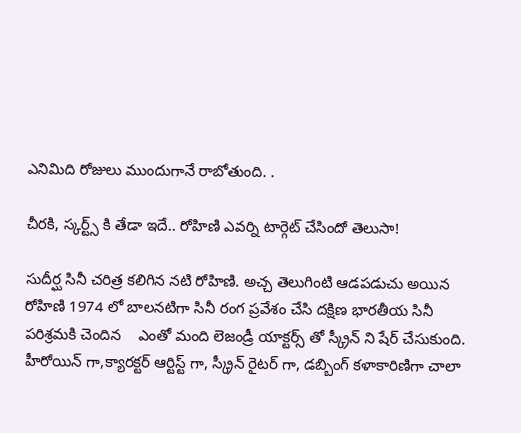ఎనిమిది రోజులు ముందుగానే రాబోతుంది. .

చీరకి, స్కర్ట్స్ కి తేడా ఇదే.. రోహిణి ఎవర్ని టార్గెట్ చేసిందో తెలుసా!

సుదీర్ఘ సినీ చరిత్ర కలిగిన నటి రోహిణి. అచ్చ తెలుగింటి ఆడపడుచు అయిన రోహిణి 1974 లో బాలనటిగా సినీ రంగ ప్రవేశం చేసి దక్షిణ భారతీయ సినీ పరిశ్రమకి చెందిన    ఎంతో మంది లెజండ్రీ యాక్టర్స్ తో స్క్రీన్ ని షేర్ చేసుకుంది. హీరోయిన్ గా,క్యారక్టర్ ఆర్టిస్ట్ గా, స్క్రీన్ రైటర్ గా, డబ్బింగ్ కళాకారిణిగా చాలా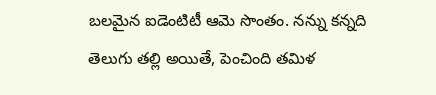బలమైన ఐడెంటిటీ ఆమె సొంతం. నన్ను కన్నది తెలుగు తల్లి అయితే, పెంచింది తమిళ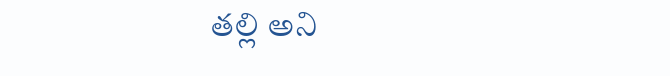తల్లి అని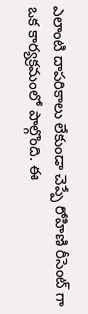ఎలాంటి దాపరికాలు లేకుండా చెప్పే రోహిణి రీసెంట్ గా ఒక కార్యక్రమంలో పాల్గొంది. ఈ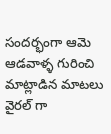సందర్భంగా ఆమె ఆడవాళ్ళ గురించి మాట్లాడిన మాటలు వైరల్ గా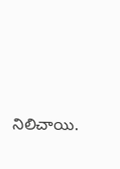నిలిచాయి.